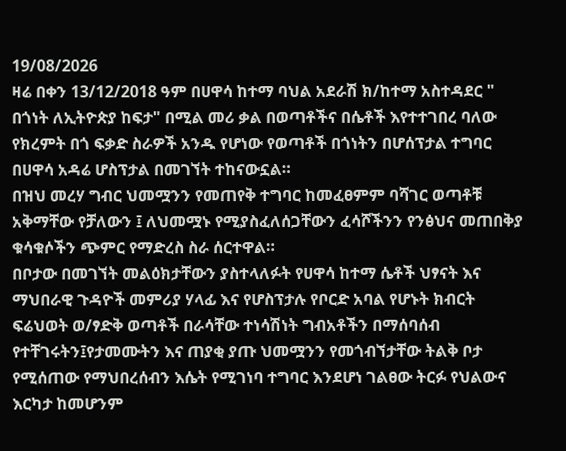19/08/2026
ዛሬ በቀን 13/12/2018 ዓም በሀዋሳ ከተማ ባህል አደራሽ ክ/ከተማ አስተዳደር " በጎነት ለኢትዮጵያ ከፍታ" በሚል መሪ ቃል በወጣቶችና በሴቶች እየተተገበረ ባለው የክረምት በጎ ፍቃድ ስራዎች አንዱ የሆነው የወጣቶች በጎነትን በሆሰፕታል ተግባር በሀዋሳ አዳሬ ሆስፕታል በመገኘት ተከናውኗል።
በዝህ መረሃ ግብር ህመሟንን የመጠየቅ ተግባር ከመፈፀምም ባሻገር ወጣቶቹ አቅማቸው የቻለውን ፤ ለህመሟኑ የሚያስፈለሰጋቸውን ፈሳሾችንን የንፅህና መጠበቅያ ቁሳቁሶችን ጭምር የማድረስ ስራ ሰርተዋል።
በቦታው በመገኘት መልዕክታቸውን ያስተላለፉት የሀዋሳ ከተማ ሴቶች ህፃናት እና ማህበራዊ ጉዳዮች መምሪያ ሃላፊ እና የሆስፕታሉ የቦርድ አባል የሆኑት ክብርት ፍሬህወት ወ/ፃድቅ ወጣቶች በራሳቸው ተነሳሽነት ግብአቶችን በማሰባሰብ የተቸገሩትን፤የታመሙትን እና ጠያቂ ያጡ ህመሟንን የመጎብኘታቸው ትልቅ ቦታ የሚሰጠው የማህበረሰብን እሴት የሚገነባ ተግባር እንደሆነ ገልፀው ትርፉ የህልውና እርካታ ከመሆንም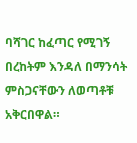ባሻገር ከፈጣር የሚገኝ በረከትም እንዳለ በማንሳት ምስጋናቸውን ለወጣቶቹ አቅርበዋል።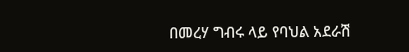በመረሃ ግብሩ ላይ የባህል አደራሽ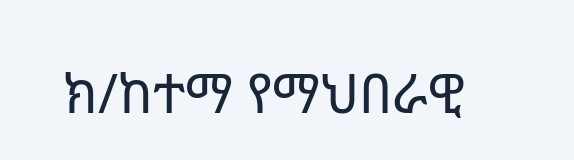ክ/ከተማ የማህበራዊ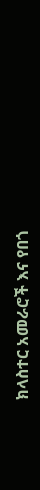ክላስተር አመራሮች እና የበጎ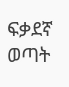ፍቃደኛ ወጣት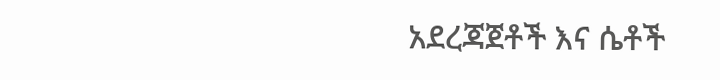አደረጃጀቶች እና ሴቶች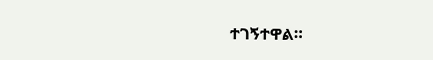ተገኝተዋል።